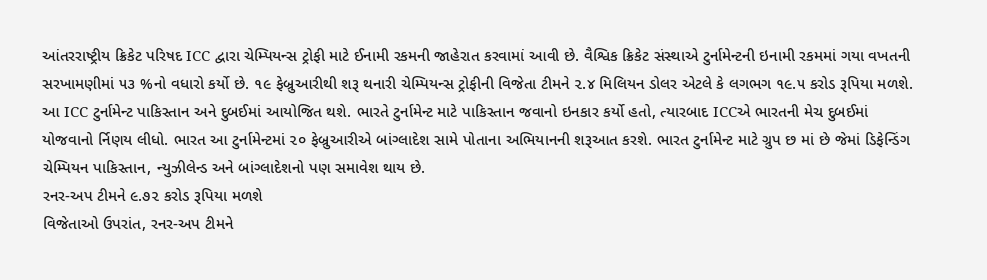આંતરરાષ્ટ્રીય ક્રિકેટ પરિષદ ICC દ્વારા ચેમ્પિયન્સ ટ્રોફી માટે ઈનામી રકમની જાહેરાત કરવામાં આવી છે. વૈશ્વિક ક્રિકેટ સંસ્થાએ ટુર્નામેન્ટની ઇનામી રકમમાં ગયા વખતની સરખામણીમાં ૫૩ %નો વધારો કર્યો છે. ૧૯ ફેબ્રુઆરીથી શરૂ થનારી ચેમ્પિયન્સ ટ્રોફીની વિજેતા ટીમને ૨.૪ મિલિયન ડોલર એટલે કે લગભગ ૧૯.૫ કરોડ રૂપિયા મળશે.
આ ICC ટુર્નામેન્ટ પાકિસ્તાન અને દુબઈમાં આયોજિત થશે. ભારતે ટુર્નામેન્ટ માટે પાકિસ્તાન જવાનો ઇનકાર કર્યો હતો, ત્યારબાદ ICCએ ભારતની મેચ દુબઈમાં યોજવાનો ર્નિણય લીધો. ભારત આ ટુર્નામેન્ટમાં ૨૦ ફેબ્રુઆરીએ બાંગ્લાદેશ સામે પોતાના અભિયાનની શરૂઆત કરશે. ભારત ટુર્નામેન્ટ માટે ગ્રુપ છ માં છે જેમાં ડિફેન્ડિંગ ચેમ્પિયન પાકિસ્તાન, ન્યુઝીલેન્ડ અને બાંગ્લાદેશનો પણ સમાવેશ થાય છે.
રનર-અપ ટીમને ૯.૭૨ કરોડ રૂપિયા મળશે
વિજેતાઓ ઉપરાંત, રનર-અપ ટીમને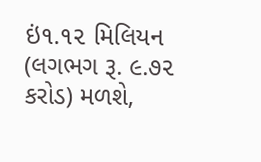ઇં૧.૧૨ મિલિયન (લગભગ રૂ. ૯.૭૨ કરોડ) મળશે,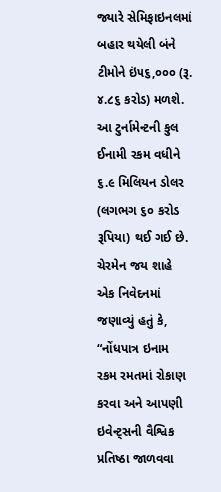જ્યારે સેમિફાઇનલમાં બહાર થયેલી બંને ટીમોને ઇં૫૬,૦૦૦ (રૂ. ૪.૮૬ કરોડ) મળશે. આ ટુર્નામેન્ટની કુલ ઈનામી રકમ વધીને ૬.૯ મિલિયન ડોલર (લગભગ ૬૦ કરોડ રૂપિયા) થઈ ગઈ છે. ચેરમેન જય શાહે એક નિવેદનમાં જણાવ્યું હતું કે, “નોંધપાત્ર ઇનામ રકમ રમતમાં રોકાણ કરવા અને આપણી ઇવેન્ટ્સની વૈશ્વિક પ્રતિષ્ઠા જાળવવા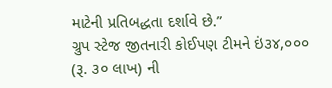માટેની પ્રતિબદ્ધતા દર્શાવે છે.”
ગ્રુપ સ્ટેજ જીતનારી કોઈપણ ટીમને ઇં૩૪,૦૦૦ (રૂ. ૩૦ લાખ) ની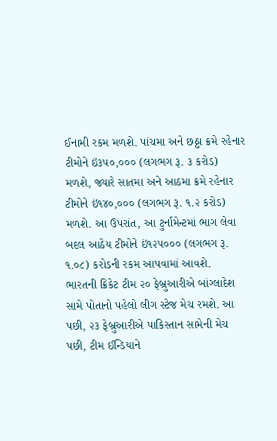ઈનામી રકમ મળશે. પાંચમા અને છઠ્ઠા ક્રમે રહેનાર ટીમોને ઇં૩૫૦,૦૦૦ (લગભગ રૂ. ૩ કરોડ) મળશે, જ્યારે સાતમા અને આઠમા ક્રમે રહેનાર ટીમોને ઇં૧૪૦,૦૦૦ (લગભગ રૂ. ૧.૨ કરોડ) મળશે. આ ઉપરાંત, આ ટુર્નામેન્ટમાં ભાગ લેવા બદલ આઠેય ટીમોને ઇં૧૨૫૦૦૦ (લગભગ રૂ. ૧.૦૮) કરોડની રકમ આપવામાં આવશે.
ભારતની ક્રિકેટ ટીમ ૨૦ ફેબ્રુઆરીએ બાંગ્લાદેશ સામે પોતાનો પહેલો લીગ સ્ટેજ મેચ રમશે. આ પછી, ૨૩ ફેબ્રુઆરીએ પાકિસ્તાન સામેની મેચ પછી, ટીમ ઈન્ડિયાને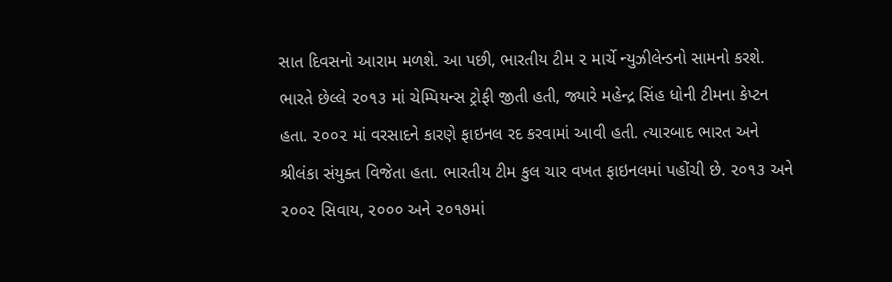સાત દિવસનો આરામ મળશે. આ પછી, ભારતીય ટીમ ૨ માર્ચે ન્યુઝીલેન્ડનો સામનો કરશે. ભારતે છેલ્લે ૨૦૧૩ માં ચેમ્પિયન્સ ટ્રોફી જીતી હતી, જ્યારે મહેન્દ્ર સિંહ ધોની ટીમના કેપ્ટન હતા. ૨૦૦૨ માં વરસાદને કારણે ફાઇનલ રદ કરવામાં આવી હતી. ત્યારબાદ ભારત અને શ્રીલંકા સંયુક્ત વિજેતા હતા. ભારતીય ટીમ કુલ ચાર વખત ફાઇનલમાં પહોંચી છે. ૨૦૧૩ અને ૨૦૦૨ સિવાય, ૨૦૦૦ અને ૨૦૧૭માં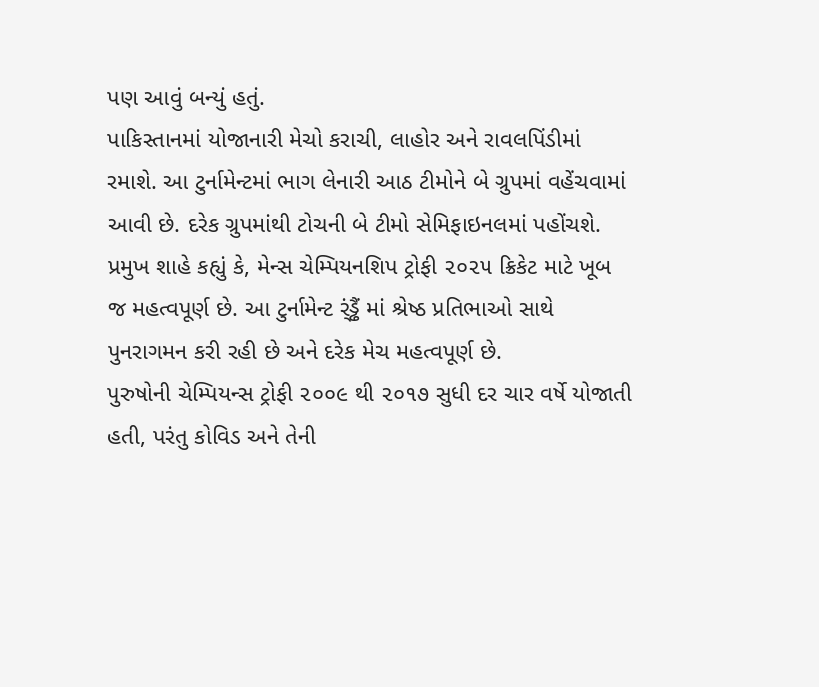પણ આવું બન્યું હતું.
પાકિસ્તાનમાં યોજાનારી મેચો કરાચી, લાહોર અને રાવલપિંડીમાં રમાશે. આ ટુર્નામેન્ટમાં ભાગ લેનારી આઠ ટીમોને બે ગ્રુપમાં વહેંચવામાં આવી છે. દરેક ગ્રુપમાંથી ટોચની બે ટીમો સેમિફાઇનલમાં પહોંચશે. પ્રમુખ શાહે કહ્યું કે, મેન્સ ચેમ્પિયનશિપ ટ્રોફી ૨૦૨૫ ક્રિકેટ માટે ખૂબ જ મહત્વપૂર્ણ છે. આ ટુર્નામેન્ટ ર્ંડ્ઢૈં માં શ્રેષ્ઠ પ્રતિભાઓ સાથે પુનરાગમન કરી રહી છે અને દરેક મેચ મહત્વપૂર્ણ છે.
પુરુષોની ચેમ્પિયન્સ ટ્રોફી ૨૦૦૯ થી ૨૦૧૭ સુધી દર ચાર વર્ષે યોજાતી હતી, પરંતુ કોવિડ અને તેની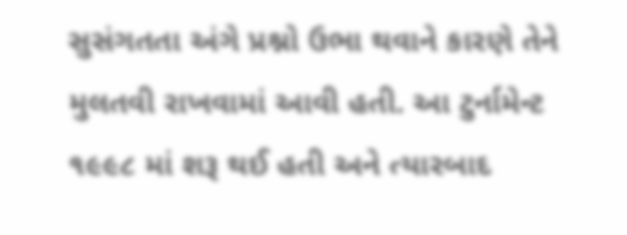સુસંગતતા અંગે પ્રશ્નો ઉભા થવાને કારણે તેને મુલતવી રાખવામાં આવી હતી. આ ટુર્નામેન્ટ ૧૯૯૮ માં શરૂ થઈ હતી અને ત્યારબાદ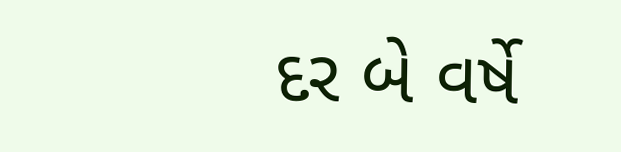દર બે વર્ષે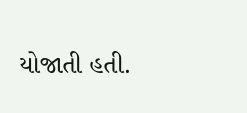યોજાતી હતી.